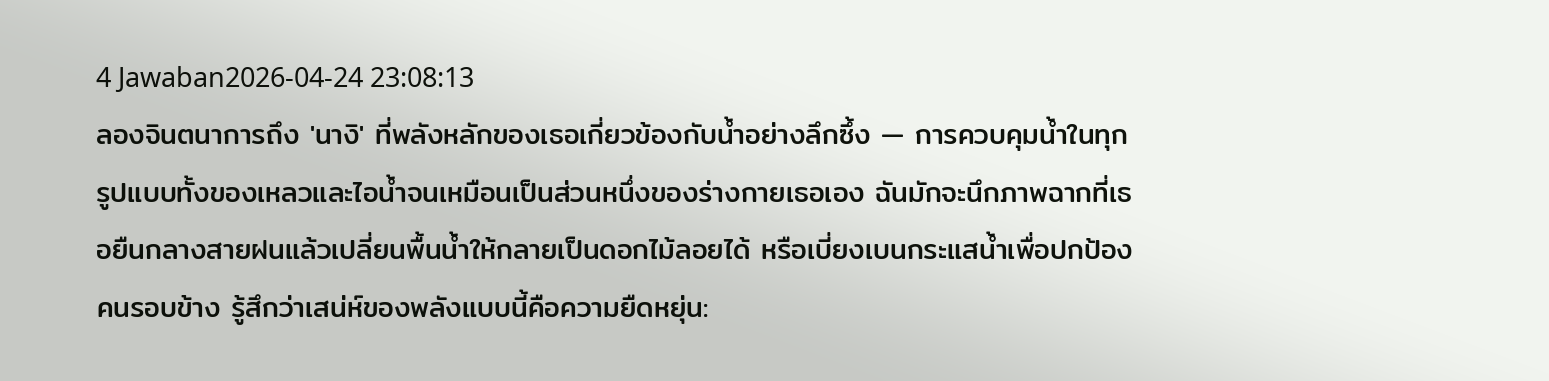4 Jawaban2026-04-24 23:08:13
ลองจินตนาการถึง 'นางิ' ที่พลังหลักของเธอเกี่ยวข้องกับน้ำอย่างลึกซึ้ง — การควบคุมน้ำในทุกรูปแบบทั้งของเหลวและไอน้ำจนเหมือนเป็นส่วนหนึ่งของร่างกายเธอเอง ฉันมักจะนึกภาพฉากที่เธอยืนกลางสายฝนแล้วเปลี่ยนพื้นน้ำให้กลายเป็นดอกไม้ลอยได้ หรือเบี่ยงเบนกระแสน้ำเพื่อปกป้องคนรอบข้าง รู้สึกว่าเสน่ห์ของพลังแบบนี้คือความยืดหยุ่น: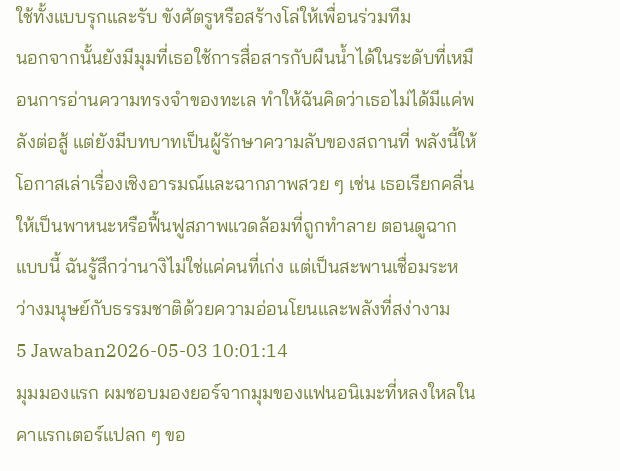ใช้ทั้งแบบรุกและรับ ขังศัตรูหรือสร้างโล่ให้เพื่อนร่วมทีม
นอกจากนั้นยังมีมุมที่เธอใช้การสื่อสารกับผืนน้ำได้ในระดับที่เหมือนการอ่านความทรงจำของทะเล ทำให้ฉันคิดว่าเธอไม่ได้มีแค่พลังต่อสู้ แต่ยังมีบทบาทเป็นผู้รักษาความลับของสถานที่ พลังนี้ให้โอกาสเล่าเรื่องเชิงอารมณ์และฉากภาพสวย ๆ เช่น เธอเรียกคลื่นให้เป็นพาหนะหรือฟื้นฟูสภาพแวดล้อมที่ถูกทำลาย ตอนดูฉากแบบนี้ ฉันรู้สึกว่านางิไม่ใช่แค่คนที่เก่ง แต่เป็นสะพานเชื่อมระหว่างมนุษย์กับธรรมชาติด้วยความอ่อนโยนและพลังที่สง่างาม
5 Jawaban2026-05-03 10:01:14
มุมมองแรก ผมชอบมองยอร์จากมุมของแฟนอนิเมะที่หลงใหลในคาแรกเตอร์แปลก ๆ ขอ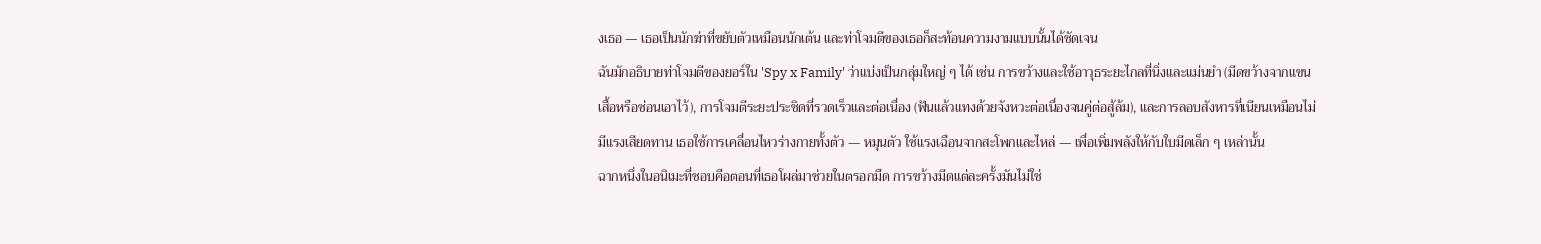งเธอ — เธอเป็นนักฆ่าที่ขยับตัวเหมือนนักเต้น และท่าโจมตีของเธอก็สะท้อนความงามแบบนั้นได้ชัดเจน
ฉันมักอธิบายท่าโจมตีของยอร์ใน 'Spy x Family' ว่าแบ่งเป็นกลุ่มใหญ่ ๆ ได้ เช่น การขว้างและใช้อาวุธระยะไกลที่นิ่งและแม่นยำ (มีดขว้างจากแขนเสื้อหรือซ่อนเอาไว้), การโจมตีระยะประชิดที่รวดเร็วและต่อเนื่อง (ฟันแล้วแทงด้วยจังหวะต่อเนื่องจนคู่ต่อสู้ล้ม), และการลอบสังหารที่เนียนเหมือนไม่มีแรงเสียดทาน เธอใช้การเคลื่อนไหวร่างกายทั้งตัว — หมุนตัว ใช้แรงเฉือนจากสะโพกและไหล่ — เพื่อเพิ่มพลังให้กับใบมีดเล็ก ๆ เหล่านั้น
ฉากหนึ่งในอนิเมะที่ชอบคือตอนที่เธอโผล่มาช่วยในตรอกมืด การขว้างมีดแต่ละครั้งมันไม่ใช่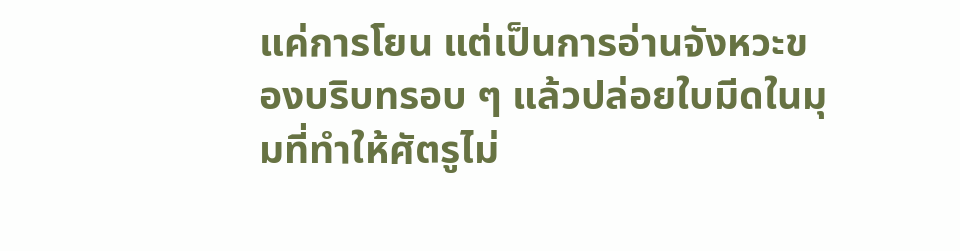แค่การโยน แต่เป็นการอ่านจังหวะของบริบทรอบ ๆ แล้วปล่อยใบมีดในมุมที่ทำให้ศัตรูไม่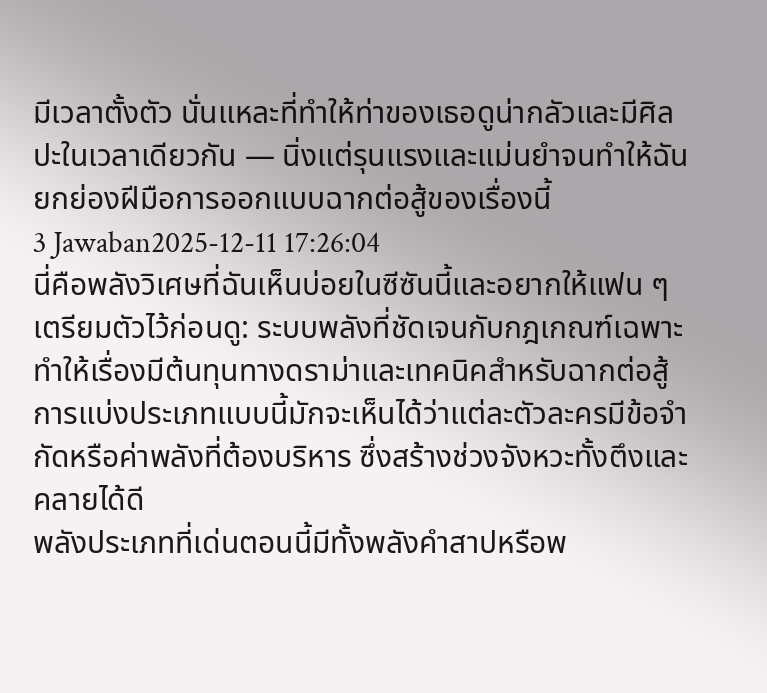มีเวลาตั้งตัว นั่นแหละที่ทำให้ท่าของเธอดูน่ากลัวและมีศิลปะในเวลาเดียวกัน — นิ่งแต่รุนแรงและแม่นยำจนทำให้ฉันยกย่องฝีมือการออกแบบฉากต่อสู้ของเรื่องนี้
3 Jawaban2025-12-11 17:26:04
นี่คือพลังวิเศษที่ฉันเห็นบ่อยในซีซันนี้และอยากให้แฟน ๆ เตรียมตัวไว้ก่อนดู: ระบบพลังที่ชัดเจนกับกฎเกณฑ์เฉพาะทำให้เรื่องมีต้นทุนทางดราม่าและเทคนิคสำหรับฉากต่อสู้ การแบ่งประเภทแบบนี้มักจะเห็นได้ว่าแต่ละตัวละครมีข้อจำกัดหรือค่าพลังที่ต้องบริหาร ซึ่งสร้างช่วงจังหวะทั้งตึงและคลายได้ดี
พลังประเภทที่เด่นตอนนี้มีทั้งพลังคำสาปหรือพ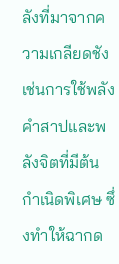ลังที่มาจากความเกลียดชัง เช่นการใช้พลังคำสาปและพลังจิตที่มีต้นกำเนิดพิเศษ ซึ่งทำให้ฉากด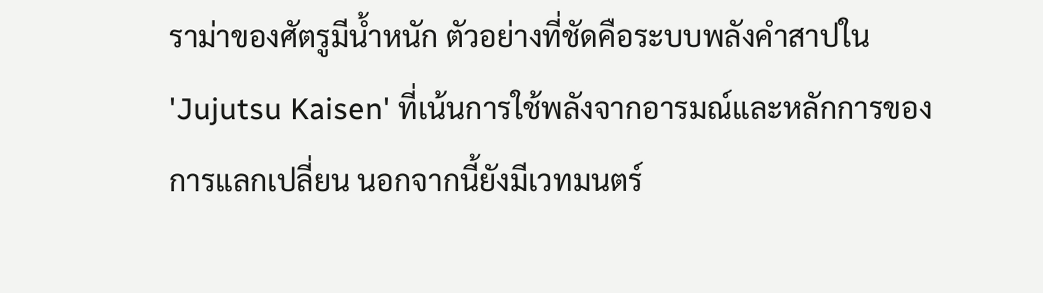ราม่าของศัตรูมีน้ำหนัก ตัวอย่างที่ชัดคือระบบพลังคำสาปใน 'Jujutsu Kaisen' ที่เน้นการใช้พลังจากอารมณ์และหลักการของการแลกเปลี่ยน นอกจากนี้ยังมีเวทมนตร์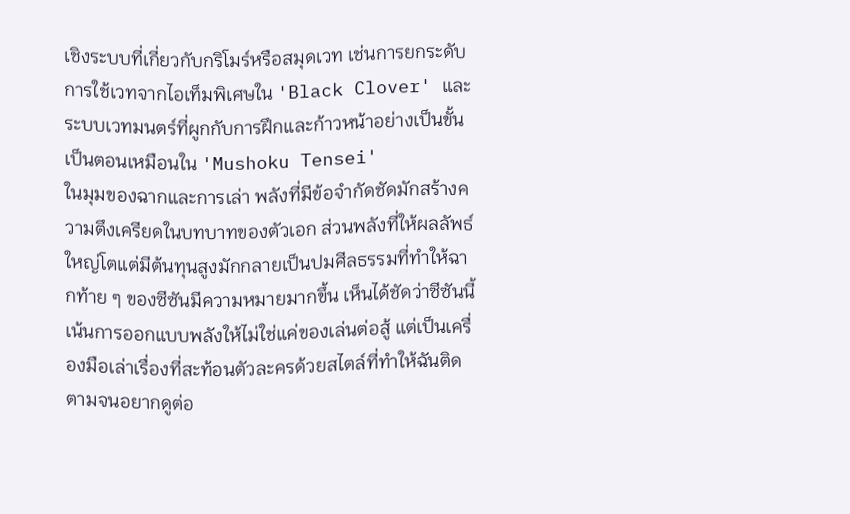เชิงระบบที่เกี่ยวกับกริโมร์หรือสมุดเวท เช่นการยกระดับการใช้เวทจากไอเท็มพิเศษใน 'Black Clover' และระบบเวทมนตร์ที่ผูกกับการฝึกและก้าวหน้าอย่างเป็นขั้นเป็นตอนเหมือนใน 'Mushoku Tensei'
ในมุมของฉากและการเล่า พลังที่มีข้อจำกัดชัดมักสร้างความตึงเครียดในบทบาทของตัวเอก ส่วนพลังที่ให้ผลลัพธ์ใหญ่โตแต่มีต้นทุนสูงมักกลายเป็นปมศีลธรรมที่ทำให้ฉากท้าย ๆ ของซีซันมีความหมายมากขึ้น เห็นได้ชัดว่าซีซันนี้เน้นการออกแบบพลังให้ไม่ใช่แค่ของเล่นต่อสู้ แต่เป็นเครื่องมือเล่าเรื่องที่สะท้อนตัวละครด้วยสไตล์ที่ทำให้ฉันติดตามจนอยากดูต่อ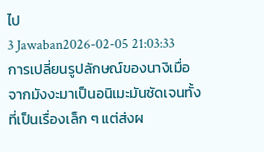ไป
3 Jawaban2026-02-05 21:03:33
การเปลี่ยนรูปลักษณ์ของนางิเมื่อจากมังงะมาเป็นอนิเมะมันชัดเจนทั้งที่เป็นเรื่องเล็ก ๆ แต่ส่งผ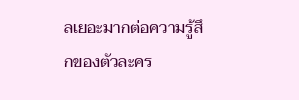ลเยอะมากต่อความรู้สึกของตัวละคร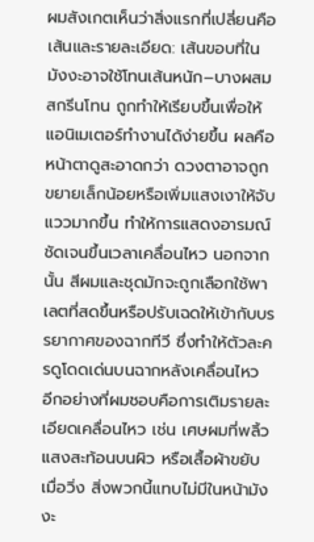ผมสังเกตเห็นว่าสิ่งแรกที่เปลี่ยนคือเส้นและรายละเอียด: เส้นขอบที่ในมังงะอาจใช้โทนเส้นหนัก–บางผสมสกรีนโทน ถูกทำให้เรียบขึ้นเพื่อให้แอนิเมเตอร์ทำงานได้ง่ายขึ้น ผลคือหน้าตาดูสะอาดกว่า ดวงตาอาจถูกขยายเล็กน้อยหรือเพิ่มแสงเงาให้จับแววมากขึ้น ทำให้การแสดงอารมณ์ชัดเจนขึ้นเวลาเคลื่อนไหว นอกจากนั้น สีผมและชุดมักจะถูกเลือกใช้พาเลตที่สดขึ้นหรือปรับเฉดให้เข้ากับบรรยากาศของฉากทีวี ซึ่งทำให้ตัวละครดูโดดเด่นบนฉากหลังเคลื่อนไหว
อีกอย่างที่ผมชอบคือการเติมรายละเอียดเคลื่อนไหว เช่น เศษผมที่พลิ้ว แสงสะท้อนบนผิว หรือเสื้อผ้าขยับเมื่อวิ่ง สิ่งพวกนี้แทบไม่มีในหน้ามังงะ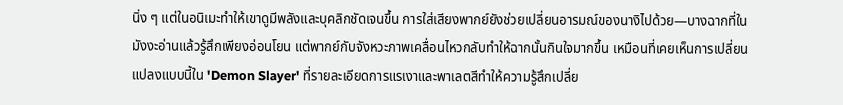นิ่ง ๆ แต่ในอนิเมะทำให้เขาดูมีพลังและบุคลิกชัดเจนขึ้น การใส่เสียงพากย์ยังช่วยเปลี่ยนอารมณ์ของนางิไปด้วย—บางฉากที่ในมังงะอ่านแล้วรู้สึกเพียงอ่อนโยน แต่พากย์กับจังหวะภาพเคลื่อนไหวกลับทำให้ฉากนั้นกินใจมากขึ้น เหมือนที่เคยเห็นการเปลี่ยนแปลงแบบนี้ใน 'Demon Slayer' ที่รายละเอียดการแรเงาและพาเลตสีทำให้ความรู้สึกเปลี่ย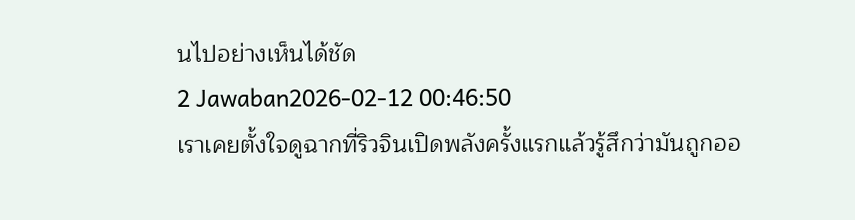นไปอย่างเห็นได้ชัด
2 Jawaban2026-02-12 00:46:50
เราเคยตั้งใจดูฉากที่ริวจินเปิดพลังครั้งแรกแล้วรู้สึกว่ามันถูกออ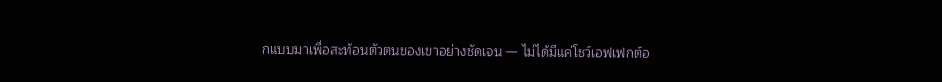กแบบมาเพื่อสะท้อนตัวตนของเขาอย่างชัดเจน — ไม่ได้มีแค่โชว์เอฟเฟกต์อ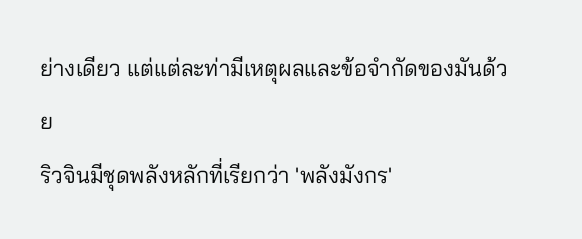ย่างเดียว แต่แต่ละท่ามีเหตุผลและข้อจำกัดของมันด้วย
ริวจินมีชุดพลังหลักที่เรียกว่า 'พลังมังกร'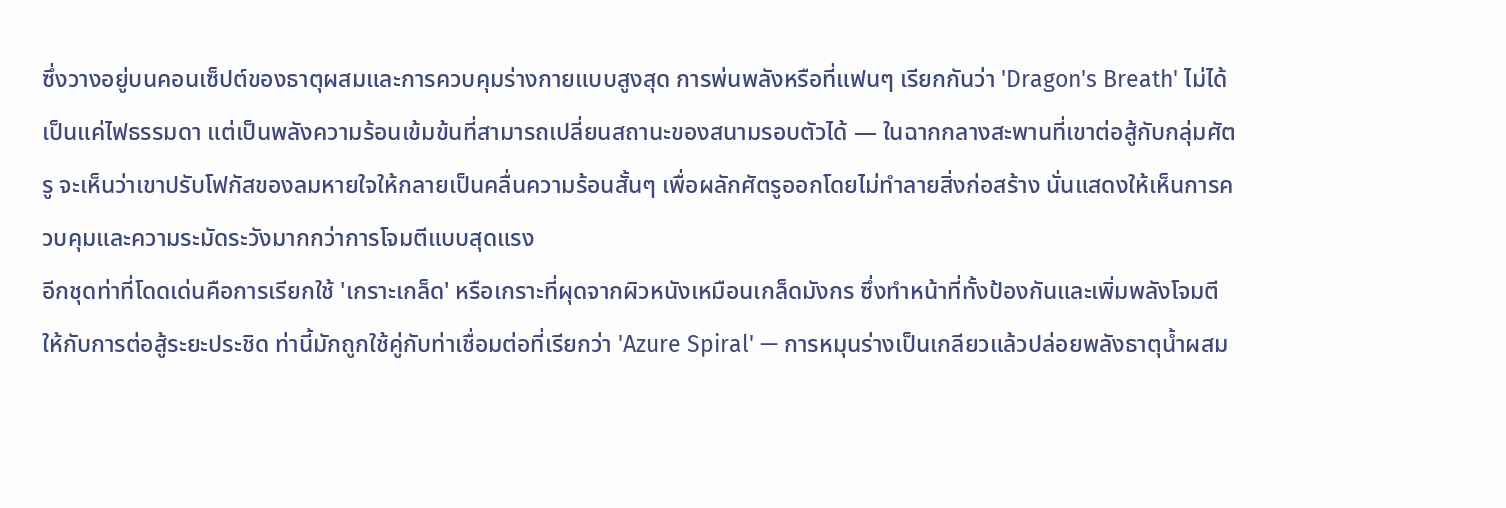ซึ่งวางอยู่บนคอนเซ็ปต์ของธาตุผสมและการควบคุมร่างกายแบบสูงสุด การพ่นพลังหรือที่แฟนๆ เรียกกันว่า 'Dragon's Breath' ไม่ได้เป็นแค่ไฟธรรมดา แต่เป็นพลังความร้อนเข้มข้นที่สามารถเปลี่ยนสถานะของสนามรอบตัวได้ — ในฉากกลางสะพานที่เขาต่อสู้กับกลุ่มศัตรู จะเห็นว่าเขาปรับโฟกัสของลมหายใจให้กลายเป็นคลื่นความร้อนสั้นๆ เพื่อผลักศัตรูออกโดยไม่ทำลายสิ่งก่อสร้าง นั่นแสดงให้เห็นการควบคุมและความระมัดระวังมากกว่าการโจมตีแบบสุดแรง
อีกชุดท่าที่โดดเด่นคือการเรียกใช้ 'เกราะเกล็ด' หรือเกราะที่ผุดจากผิวหนังเหมือนเกล็ดมังกร ซึ่งทำหน้าที่ทั้งป้องกันและเพิ่มพลังโจมตีให้กับการต่อสู้ระยะประชิด ท่านี้มักถูกใช้คู่กับท่าเชื่อมต่อที่เรียกว่า 'Azure Spiral' — การหมุนร่างเป็นเกลียวแล้วปล่อยพลังธาตุน้ำผสม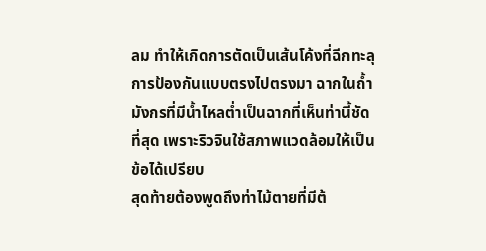ลม ทำให้เกิดการตัดเป็นเส้นโค้งที่ฉีกทะลุการป้องกันแบบตรงไปตรงมา ฉากในถ้ำมังกรที่มีน้ำไหลต่ำเป็นฉากที่เห็นท่านี้ชัดที่สุด เพราะริวจินใช้สภาพแวดล้อมให้เป็นข้อได้เปรียบ
สุดท้ายต้องพูดถึงท่าไม้ตายที่มีต้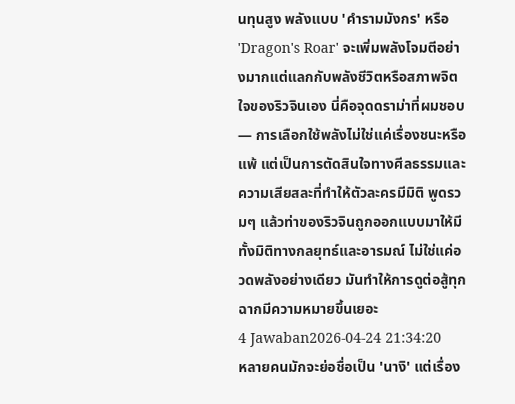นทุนสูง พลังแบบ 'คำรามมังกร' หรือ 'Dragon's Roar' จะเพิ่มพลังโจมตีอย่างมากแต่แลกกับพลังชีวิตหรือสภาพจิตใจของริวจินเอง นี่คือจุดดราม่าที่ผมชอบ — การเลือกใช้พลังไม่ใช่แค่เรื่องชนะหรือแพ้ แต่เป็นการตัดสินใจทางศีลธรรมและความเสียสละที่ทำให้ตัวละครมีมิติ พูดรวมๆ แล้วท่าของริวจินถูกออกแบบมาให้มีทั้งมิติทางกลยุทธ์และอารมณ์ ไม่ใช่แค่อวดพลังอย่างเดียว มันทำให้การดูต่อสู้ทุกฉากมีความหมายขึ้นเยอะ
4 Jawaban2026-04-24 21:34:20
หลายคนมักจะย่อชื่อเป็น 'นางิ' แต่เรื่อง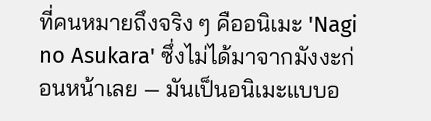ที่คนหมายถึงจริง ๆ คืออนิเมะ 'Nagi no Asukara' ซึ่งไม่ได้มาจากมังงะก่อนหน้าเลย — มันเป็นอนิเมะแบบอ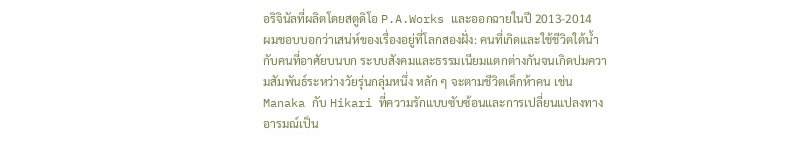อริจินัลที่ผลิตโดยสตูดิโอ P.A.Works และออกฉายในปี 2013-2014
ผมชอบบอกว่าเสน่ห์ของเรื่องอยู่ที่โลกสองฝั่ง: คนที่เกิดและใช้ชีวิตใต้น้ำ กับคนที่อาศัยบนบก ระบบสังคมและธรรมเนียมแตกต่างกันจนเกิดปมความสัมพันธ์ระหว่างวัยรุ่นกลุ่มหนึ่ง หลัก ๆ จะตามชีวิตเด็กห้าคน เช่น Manaka กับ Hikari ที่ความรักแบบซับซ้อนและการเปลี่ยนแปลงทางอารมณ์เป็น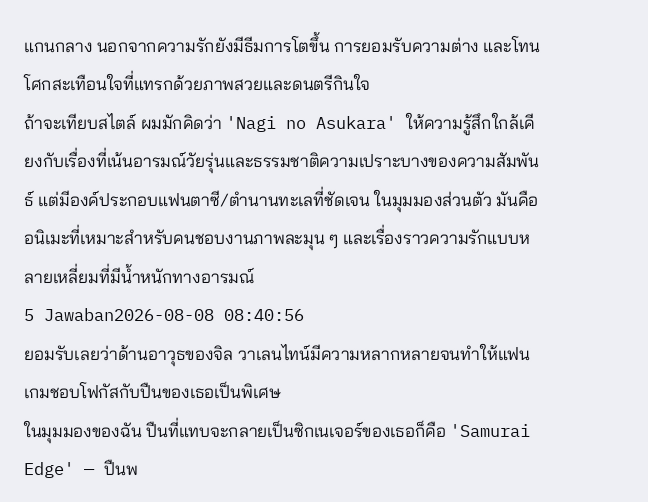แกนกลาง นอกจากความรักยังมีธีมการโตขึ้น การยอมรับความต่าง และโทนโศกสะเทือนใจที่แทรกด้วยภาพสวยและดนตรีกินใจ
ถ้าจะเทียบสไตล์ ผมมักคิดว่า 'Nagi no Asukara' ให้ความรู้สึกใกล้เคียงกับเรื่องที่เน้นอารมณ์วัยรุ่นและธรรมชาติความเปราะบางของความสัมพันธ์ แต่มีองค์ประกอบแฟนตาซี/ตำนานทะเลที่ชัดเจน ในมุมมองส่วนตัว มันคืออนิเมะที่เหมาะสำหรับคนชอบงานภาพละมุน ๆ และเรื่องราวความรักแบบหลายเหลี่ยมที่มีน้ำหนักทางอารมณ์
5 Jawaban2026-08-08 08:40:56
ยอมรับเลยว่าด้านอาวุธของจิล วาเลนไทน์มีความหลากหลายจนทำให้แฟนเกมชอบโฟกัสกับปืนของเธอเป็นพิเศษ
ในมุมมองของฉัน ปืนที่แทบจะกลายเป็นซิกเนเจอร์ของเธอก็คือ 'Samurai Edge' — ปืนพ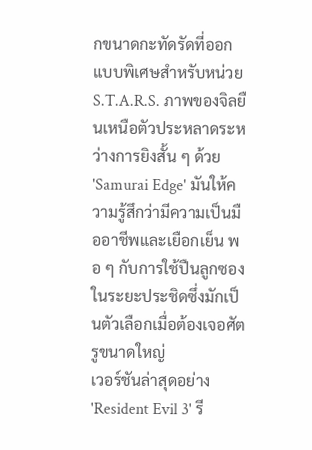กขนาดกะทัดรัดที่ออกแบบพิเศษสำหรับหน่วย S.T.A.R.S. ภาพของจิลยืนเหนือตัวประหลาดระหว่างการยิงสั้น ๆ ด้วย 'Samurai Edge' มันให้ความรู้สึกว่ามีความเป็นมืออาชีพและเยือกเย็น พอ ๆ กับการใช้ปืนลูกซองในระยะประชิดซึ่งมักเป็นตัวเลือกเมื่อต้องเจอศัตรูขนาดใหญ่
เวอร์ชันล่าสุดอย่าง 'Resident Evil 3' รี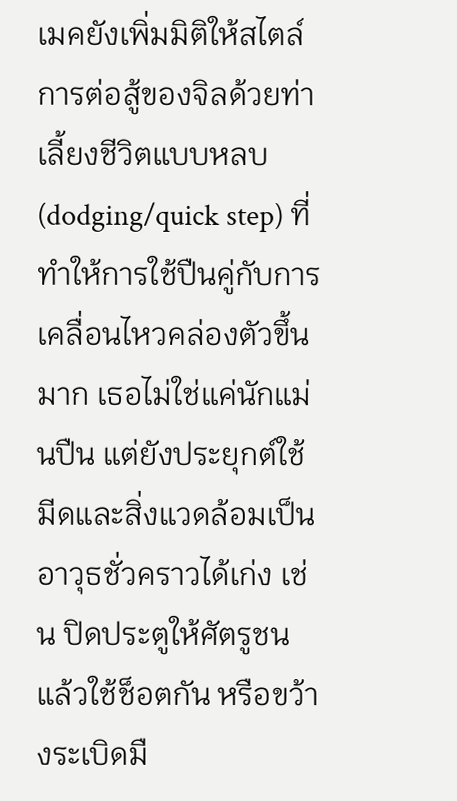เมคยังเพิ่มมิติให้สไตล์การต่อสู้ของจิลด้วยท่าเลี้ยงชีวิตแบบหลบ (dodging/quick step) ที่ทำให้การใช้ปืนคู่กับการเคลื่อนไหวคล่องตัวขึ้นมาก เธอไม่ใช่แค่นักแม่นปืน แต่ยังประยุกต์ใช้มีดและสิ่งแวดล้อมเป็นอาวุธชั่วคราวได้เก่ง เช่น ปิดประตูให้ศัตรูชนแล้วใช้ช็อตกัน หรือขว้างระเบิดมื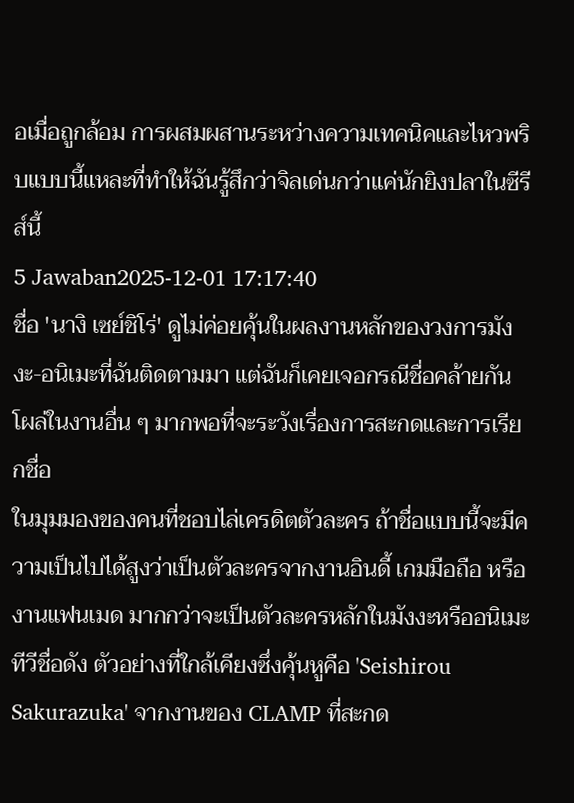อเมื่อถูกล้อม การผสมผสานระหว่างความเทคนิคและไหวพริบแบบนี้แหละที่ทำให้ฉันรู้สึกว่าจิลเด่นกว่าแค่นักยิงปลาในซีรีส์นี้
5 Jawaban2025-12-01 17:17:40
ชื่อ 'นางิ เซย์ชิโร่' ดูไม่ค่อยคุ้นในผลงานหลักของวงการมังงะ-อนิเมะที่ฉันติดตามมา แต่ฉันก็เคยเจอกรณีชื่อคล้ายกันโผล่ในงานอื่น ๆ มากพอที่จะระวังเรื่องการสะกดและการเรียกชื่อ
ในมุมมองของคนที่ชอบไล่เครดิตตัวละคร ถ้าชื่อแบบนี้จะมีความเป็นไปได้สูงว่าเป็นตัวละครจากงานอินดี้ เกมมือถือ หรืองานแฟนเมด มากกว่าจะเป็นตัวละครหลักในมังงะหรืออนิเมะทีวีชื่อดัง ตัวอย่างที่ใกล้เคียงซึ่งคุ้นหูคือ 'Seishirou Sakurazuka' จากงานของ CLAMP ที่สะกด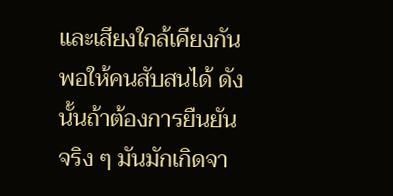และเสียงใกล้เคียงกันพอให้คนสับสนได้ ดังนั้นถ้าต้องการยืนยันจริง ๆ มันมักเกิดจา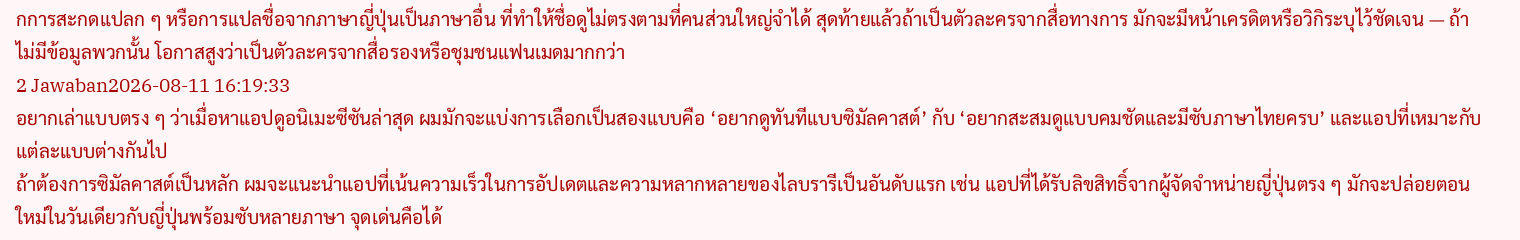กการสะกดแปลก ๆ หรือการแปลชื่อจากภาษาญี่ปุ่นเป็นภาษาอื่น ที่ทำให้ชื่อดูไม่ตรงตามที่คนส่วนใหญ่จำได้ สุดท้ายแล้วถ้าเป็นตัวละครจากสื่อทางการ มักจะมีหน้าเครดิตหรือวิกิระบุไว้ชัดเจน — ถ้าไม่มีข้อมูลพวกนั้น โอกาสสูงว่าเป็นตัวละครจากสื่อรองหรือชุมชนแฟนเมดมากกว่า
2 Jawaban2026-08-11 16:19:33
อยากเล่าแบบตรง ๆ ว่าเมื่อหาแอปดูอนิเมะซีซันล่าสุด ผมมักจะแบ่งการเลือกเป็นสองแบบคือ ‘อยากดูทันทีแบบซิมัลคาสต์’ กับ ‘อยากสะสมดูแบบคมชัดและมีซับภาษาไทยครบ’ และแอปที่เหมาะกับแต่ละแบบต่างกันไป
ถ้าต้องการซิมัลคาสต์เป็นหลัก ผมจะแนะนำแอปที่เน้นความเร็วในการอัปเดตและความหลากหลายของไลบรารีเป็นอันดับแรก เช่น แอปที่ได้รับลิขสิทธิ์จากผู้จัดจำหน่ายญี่ปุ่นตรง ๆ มักจะปล่อยตอนใหม่ในวันเดียวกับญี่ปุ่นพร้อมซับหลายภาษา จุดเด่นคือได้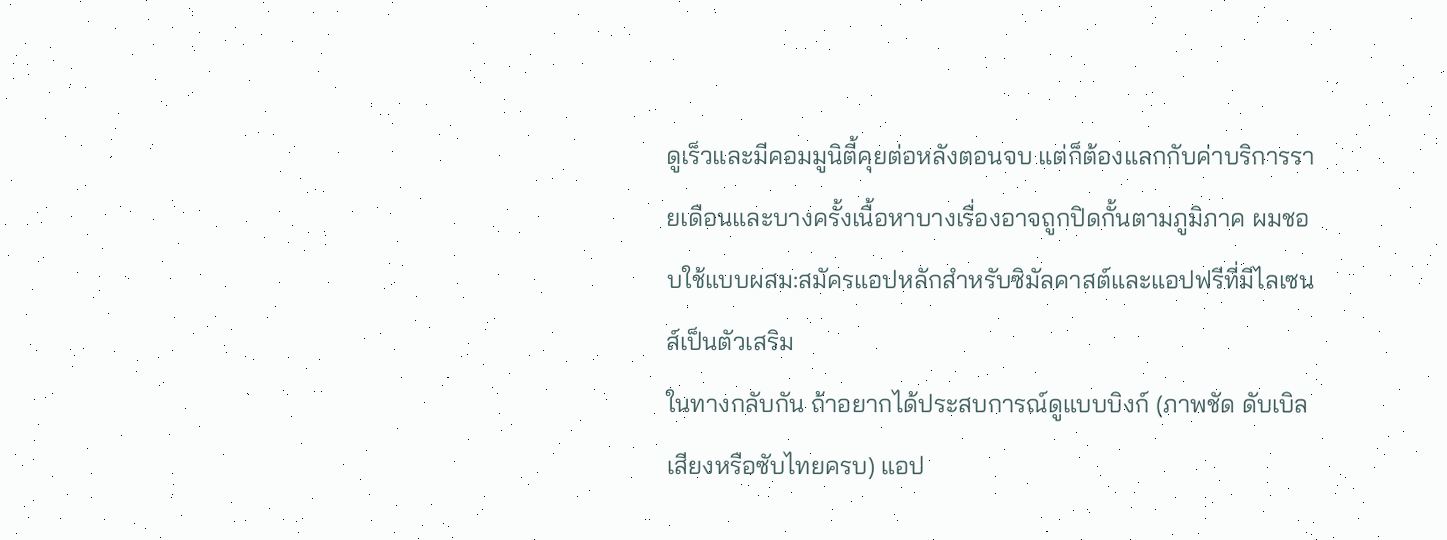ดูเร็วและมีคอมมูนิตี้คุยต่อหลังตอนจบ แต่ก็ต้องแลกกับค่าบริการรายเดือนและบางครั้งเนื้อหาบางเรื่องอาจถูกปิดกั้นตามภูมิภาค ผมชอบใช้แบบผสม:สมัครแอปหลักสำหรับซิมัลคาสต์และแอปฟรีที่มีไลเซนส์เป็นตัวเสริม
ในทางกลับกัน ถ้าอยากได้ประสบการณ์ดูแบบบิงก์ (ภาพชัด ดับเบิลเสียงหรือซับไทยครบ) แอป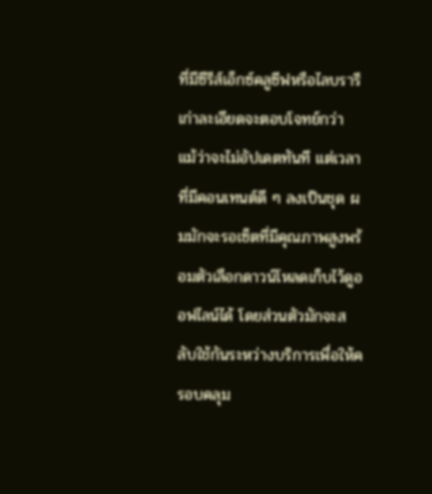ที่มีซีรีส์เอ็กซ์คลูซีฟหรือไลบรารีเก่าละเอียดจะตอบโจทย์กว่า แม้ว่าจะไม่อัปเดตทันที แต่เวลาที่มีคอนเทนต์ดี ๆ ลงเป็นชุด ผมมักจะรอเซ็ตที่มีคุณภาพสูงพร้อมตัวเลือกดาวน์โหลดเก็บไว้ดูออฟไลน์ได้ โดยส่วนตัวมักจะสลับใช้กันระหว่างบริการเพื่อให้ครอบคลุม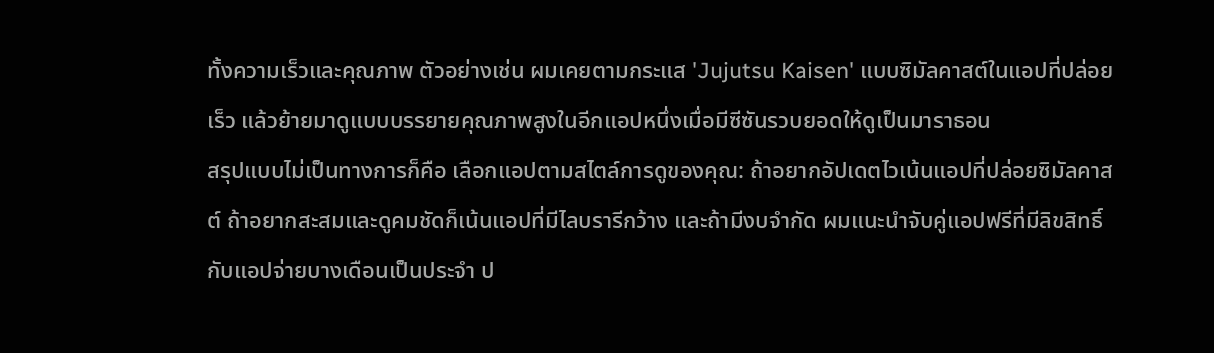ทั้งความเร็วและคุณภาพ ตัวอย่างเช่น ผมเคยตามกระแส 'Jujutsu Kaisen' แบบซิมัลคาสต์ในแอปที่ปล่อยเร็ว แล้วย้ายมาดูแบบบรรยายคุณภาพสูงในอีกแอปหนึ่งเมื่อมีซีซันรวบยอดให้ดูเป็นมาราธอน
สรุปแบบไม่เป็นทางการก็คือ เลือกแอปตามสไตล์การดูของคุณ: ถ้าอยากอัปเดตไวเน้นแอปที่ปล่อยซิมัลคาสต์ ถ้าอยากสะสมและดูคมชัดก็เน้นแอปที่มีไลบรารีกว้าง และถ้ามีงบจำกัด ผมแนะนำจับคู่แอปฟรีที่มีลิขสิทธิ์กับแอปจ่ายบางเดือนเป็นประจำ ป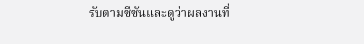รับตามซีซันและดูว่าผลงานที่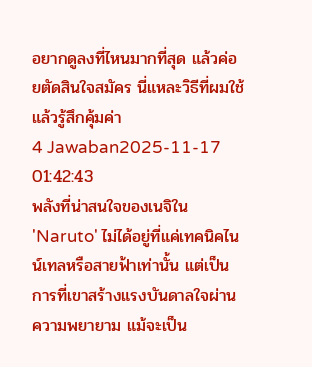อยากดูลงที่ไหนมากที่สุด แล้วค่อยตัดสินใจสมัคร นี่แหละวิธีที่ผมใช้แล้วรู้สึกคุ้มค่า
4 Jawaban2025-11-17 01:42:43
พลังที่น่าสนใจของเนจิใน 'Naruto' ไม่ได้อยู่ที่แค่เทคนิคไนน์เทลหรือสายฟ้าเท่านั้น แต่เป็นการที่เขาสร้างแรงบันดาลใจผ่านความพยายาม แม้จะเป็น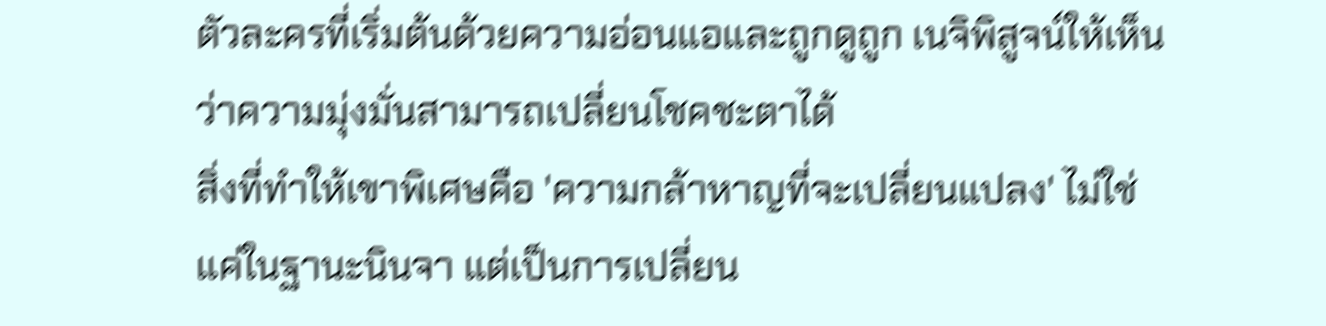ตัวละครที่เริ่มต้นด้วยความอ่อนแอและถูกดูถูก เนจิพิสูจน์ให้เห็นว่าความมุ่งมั่นสามารถเปลี่ยนโชคชะตาได้
สิ่งที่ทำให้เขาพิเศษคือ 'ความกล้าหาญที่จะเปลี่ยนแปลง' ไม่ใช่แค่ในฐานะนินจา แต่เป็นการเปลี่ยน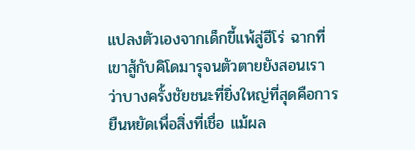แปลงตัวเองจากเด็กขี้แพ้สู่ฮีโร่ ฉากที่เขาสู้กับคิโดมารุจนตัวตายยังสอนเราว่าบางครั้งชัยชนะที่ยิ่งใหญ่ที่สุดคือการยืนหยัดเพื่อสิ่งที่เชื่อ แม้ผล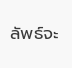ลัพธ์จะ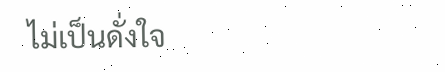ไม่เป็นดั่งใจ